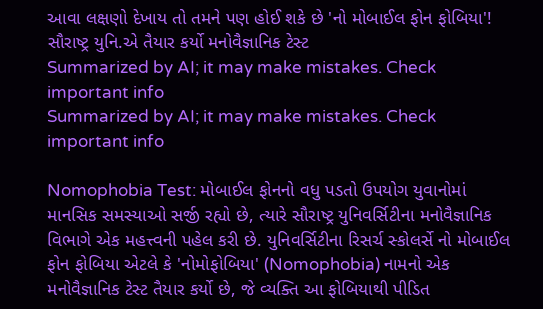આવા લક્ષણો દેખાય તો તમને પણ હોઈ શકે છે 'નો મોબાઈલ ફોન ફોબિયા'! સૌરાષ્ટ્ર યુનિ.એ તૈયાર કર્યો મનોવૈજ્ઞાનિક ટેસ્ટ
Summarized by AI; it may make mistakes. Check important info
Summarized by AI; it may make mistakes. Check important info

Nomophobia Test: મોબાઈલ ફોનનો વધુ પડતો ઉપયોગ યુવાનોમાં માનસિક સમસ્યાઓ સર્જી રહ્યો છે, ત્યારે સૌરાષ્ટ્ર યુનિવર્સિટીના મનોવૈજ્ઞાનિક વિભાગે એક મહત્ત્વની પહેલ કરી છે. યુનિવર્સિટીના રિસર્ચ સ્કોલર્સે નો મોબાઈલ ફોન ફોબિયા એટલે કે 'નોમોફોબિયા' (Nomophobia) નામનો એક મનોવૈજ્ઞાનિક ટેસ્ટ તૈયાર કર્યો છે, જે વ્યક્તિ આ ફોબિયાથી પીડિત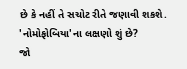છે કે નહીં તે સચોટ રીતે જણાવી શકશે.
'નોમોફોબિયા'ના લક્ષણો શું છે?
જો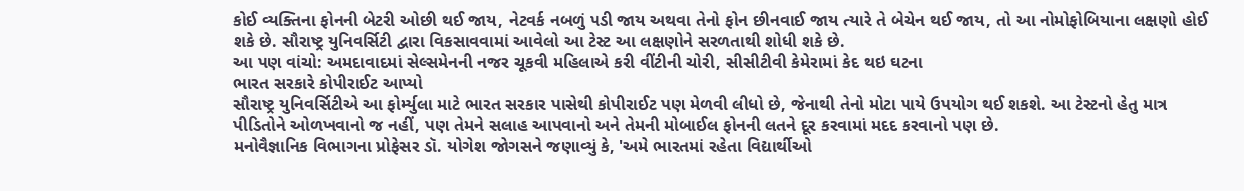કોઈ વ્યક્તિના ફોનની બેટરી ઓછી થઈ જાય, નેટવર્ક નબળું પડી જાય અથવા તેનો ફોન છીનવાઈ જાય ત્યારે તે બેચેન થઈ જાય, તો આ નોમોફોબિયાના લક્ષણો હોઈ શકે છે. સૌરાષ્ટ્ર યુનિવર્સિટી દ્વારા વિકસાવવામાં આવેલો આ ટેસ્ટ આ લક્ષણોને સરળતાથી શોધી શકે છે.
આ પણ વાંચો: અમદાવાદમાં સેલ્સમેનની નજર ચૂકવી મહિલાએ કરી વીંટીની ચોરી, સીસીટીવી કેમેરામાં કેદ થઇ ઘટના
ભારત સરકારે કોપીરાઈટ આપ્યો
સૌરાષ્ટ્ર યુનિવર્સિટીએ આ ફોર્મ્યુલા માટે ભારત સરકાર પાસેથી કોપીરાઈટ પણ મેળવી લીધો છે, જેનાથી તેનો મોટા પાયે ઉપયોગ થઈ શકશે. આ ટેસ્ટનો હેતુ માત્ર પીડિતોને ઓળખવાનો જ નહીં, પણ તેમને સલાહ આપવાનો અને તેમની મોબાઈલ ફોનની લતને દૂર કરવામાં મદદ કરવાનો પણ છે.
મનોવૈજ્ઞાનિક વિભાગના પ્રોફેસર ડૉ. યોગેશ જોગસને જણાવ્યું કે, 'અમે ભારતમાં રહેતા વિદ્યાર્થીઓ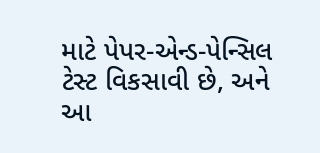માટે પેપર-એન્ડ-પેન્સિલ ટેસ્ટ વિકસાવી છે, અને આ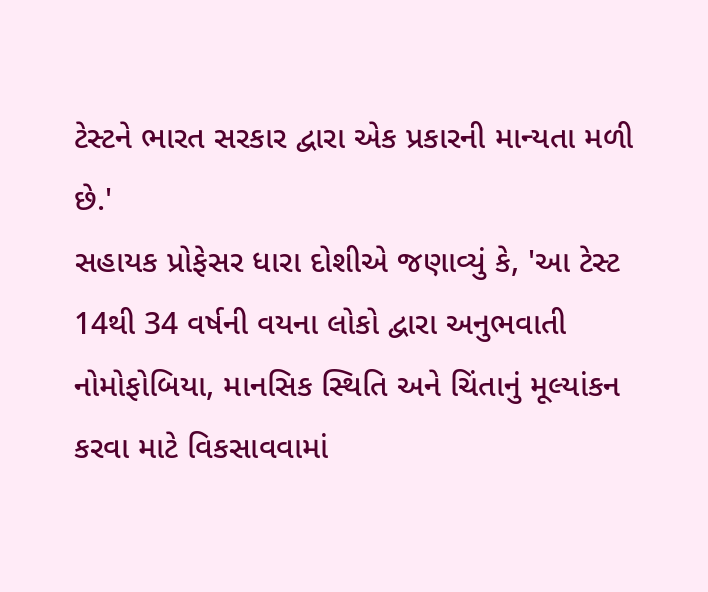ટેસ્ટને ભારત સરકાર દ્વારા એક પ્રકારની માન્યતા મળી છે.'
સહાયક પ્રોફેસર ધારા દોશીએ જણાવ્યું કે, 'આ ટેસ્ટ 14થી 34 વર્ષની વયના લોકો દ્વારા અનુભવાતી નોમોફોબિયા, માનસિક સ્થિતિ અને ચિંતાનું મૂલ્યાંકન કરવા માટે વિકસાવવામાં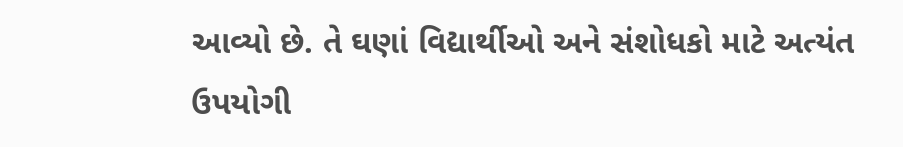આવ્યો છે. તે ઘણાં વિદ્યાર્થીઓ અને સંશોધકો માટે અત્યંત ઉપયોગી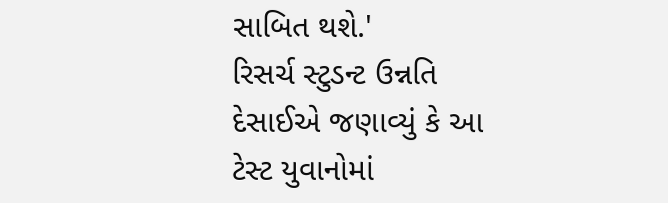સાબિત થશે.'
રિસર્ચ સ્ટુડન્ટ ઉન્નતિ દેસાઈએ જણાવ્યું કે આ ટેસ્ટ યુવાનોમાં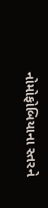નોમોફોબિયાના સ્તરને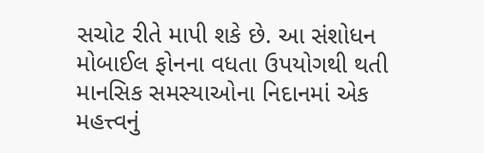સચોટ રીતે માપી શકે છે. આ સંશોધન મોબાઈલ ફોનના વધતા ઉપયોગથી થતી માનસિક સમસ્યાઓના નિદાનમાં એક મહત્ત્વનું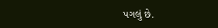પગલું છે.